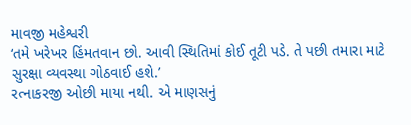માવજી મહેશ્વરી
‘તમે ખરેખર હિંમતવાન છો. આવી સ્થિતિમાં કોઈ તૂટી પડે. તે પછી તમારા માટે સુરક્ષા વ્યવસ્થા ગોઠવાઈ હશે.’
રત્નાકરજી ઓછી માયા નથી. એ માણસનું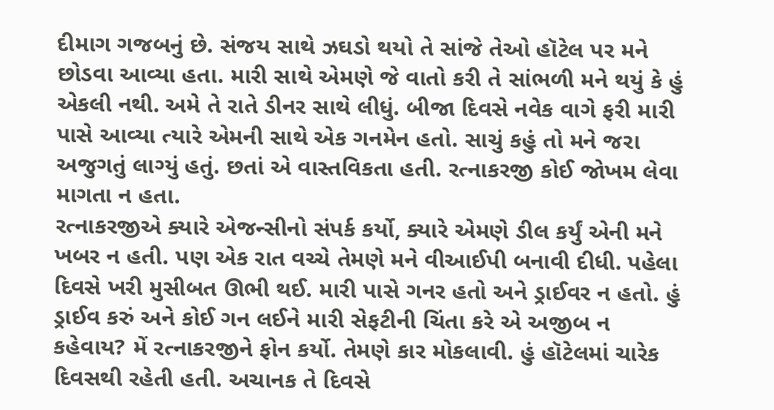દીમાગ ગજબનું છે. સંજય સાથે ઝઘડો થયો તે સાંજે તેઓ હૉટેલ પર મને છોડવા આવ્યા હતા. મારી સાથે એમણે જે વાતો કરી તે સાંભળી મને થયું કે હું એકલી નથી. અમે તે રાતે ડીનર સાથે લીધું. બીજા દિવસે નવેક વાગે ફરી મારી પાસે આવ્યા ત્યારે એમની સાથે એક ગનમેન હતો. સાચું કહું તો મને જરા અજુગતું લાગ્યું હતું. છતાં એ વાસ્તવિકતા હતી. રત્નાકરજી કોઈ જોખમ લેવા માગતા ન હતા.
રત્નાકરજીએ ક્યારે એજન્સીનો સંપર્ક કર્યો, ક્યારે એમણે ડીલ કર્યું એની મને ખબર ન હતી. પણ એક રાત વચ્ચે તેમણે મને વીઆઈપી બનાવી દીધી. પહેલા દિવસે ખરી મુસીબત ઊભી થઈ. મારી પાસે ગનર હતો અને ડ્રાઈવર ન હતો. હું ડ્રાઈવ કરું અને કોઈ ગન લઈને મારી સેફટીની ચિંતા કરે એ અજીબ ન કહેવાય? મેં રત્નાકરજીને ફોન કર્યો. તેમણે કાર મોકલાવી. હું હૉટેલમાં ચારેક દિવસથી રહેતી હતી. અચાનક તે દિવસે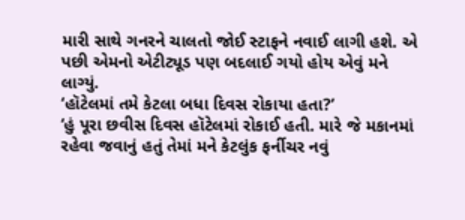મારી સાથે ગનરને ચાલતો જોઈ સ્ટાફને નવાઈ લાગી હશે. એ પછી એમનો એટીટ્યૂડ પણ બદલાઈ ગયો હોય એવું મને લાગ્યું.
‘હૉટેલમાં તમે કેટલા બધા દિવસ રોકાયા હતા?’
‘હું પૂરા છવીસ દિવસ હૉટેલમાં રોકાઈ હતી. મારે જે મકાનમાં રહેવા જવાનું હતું તેમાં મને કેટલુંક ફર્નીચર નવું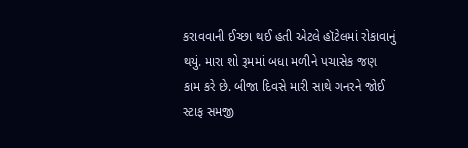કરાવવાની ઈચ્છા થઈ હતી એટલે હૉટેલમાં રોકાવાનું થયું. મારા શો રૂમમાં બધા મળીને પચાસેક જણ કામ કરે છે. બીજા દિવસે મારી સાથે ગનરને જોઈ સ્ટાફ સમજી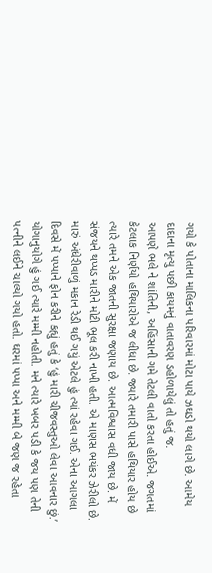ગયો કે પોતાના માલિકના પરિવારમાં મોટા પાયે ઝઘડો થયો લાગે છે. આમેય દાદાના મૃત્યુ પછી કાયમનું વાતાવરણ ડહોળાયેલું તો હતું જ.
આપણે ભલે ને શાંતિની, અહિંસાની ગમે તેટલી વાતો કરતા હોઈએ. જગતમાં કેટલાક નિર્ણયો હથિયારોએ જ લીધા છે. જ્યારે તમારી પાસે હથિયાર હોય છે ત્યારે તમને એક જાતની સુરક્ષા જણાય છે. આત્મવિશ્વાસ વધી જાય છે. મેં સંજયને થપ્પડ મારીને મોટી ભૂલ કરી નાખી હતી. એ માણસ ભયંકર ઝેરીલો છે.
મારું અંધેરીવાળું મકાન રેડી થઈ ગયું એટલે હું ત્યાં રહેવા ગઈ. એના આગલા દિવસે મેં પપ્પાને ફોન કરીને કહ્યું હતું કે ‘હું મારી ચીજવસ્તુઓ લેવા આવનાર છું.’ યોગાનુયોગે હું ગઈ ત્યારે મમ્મી નહોતી. મને ત્યારે ખબર પડી કે જય પણ તેની પત્નીને લઈને ચાલ્યો ગયો હતો. ઘરમાં પપ્પા અને મમ્મી બે જણ જ રહેતા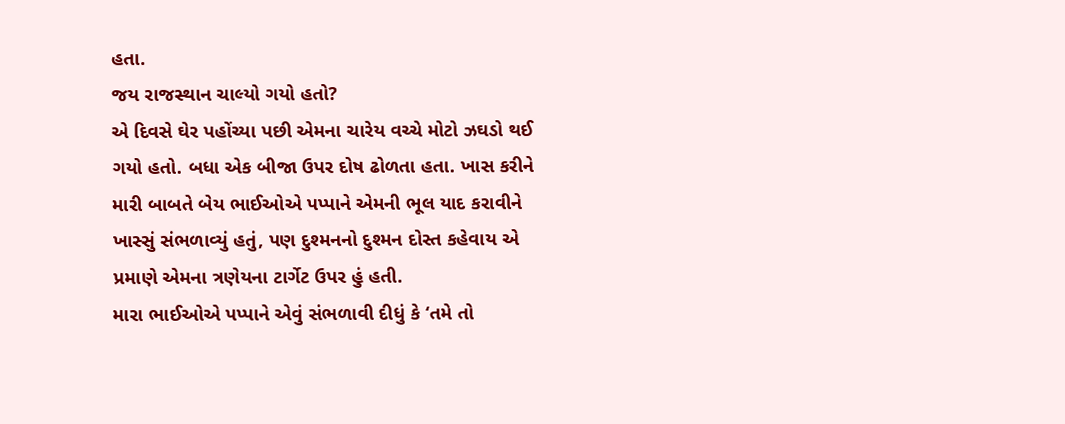હતા.
જય રાજસ્થાન ચાલ્યો ગયો હતો?
એ દિવસે ઘેર પહોંચ્યા પછી એમના ચારેય વચ્ચે મોટો ઝઘડો થઈ ગયો હતો. બધા એક બીજા ઉપર દોષ ઢોળતા હતા. ખાસ કરીને મારી બાબતે બેય ભાઈઓએ પપ્પાને એમની ભૂલ યાદ કરાવીને ખાસ્સું સંભળાવ્યું હતું, પણ દુશ્મનનો દુશ્મન દોસ્ત કહેવાય એ પ્રમાણે એમના ત્રણેયના ટાર્ગેટ ઉપર હું હતી.
મારા ભાઈઓએ પપ્પાને એવું સંભળાવી દીધું કે ‘તમે તો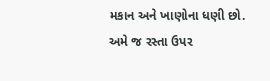મકાન અને ખાણોના ધણી છો. અમે જ રસ્તા ઉપર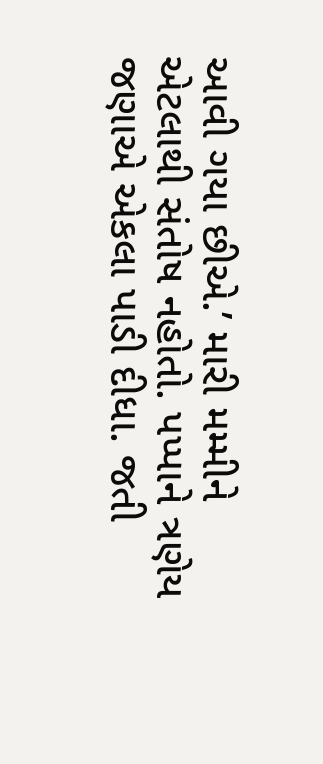આવી ગયા છીએ.’ મારી મમ્મીને એટલાથી સંતોષ નહોતો. પપ્પાને ત્રણેય જણાએ એકલા પાડી દીધા. જતી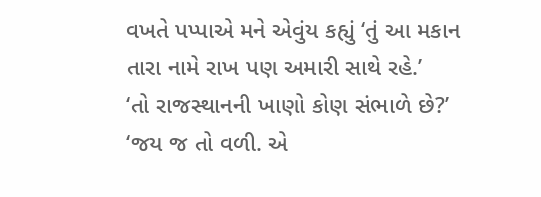વખતે પપ્પાએ મને એવુંય કહ્યું ‘તું આ મકાન તારા નામે રાખ પણ અમારી સાથે રહે.’
‘તો રાજસ્થાનની ખાણો કોણ સંભાળે છે?’
‘જય જ તો વળી. એ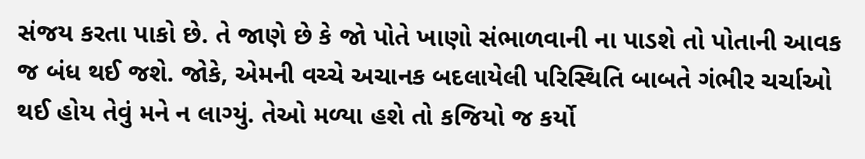સંજય કરતા પાકો છે. તે જાણે છે કે જો પોતે ખાણો સંભાળવાની ના પાડશે તો પોતાની આવક જ બંધ થઈ જશે. જોકે, એમની વચ્ચે અચાનક બદલાયેલી પરિસ્થિતિ બાબતે ગંભીર ચર્ચાઓ થઈ હોય તેવું મને ન લાગ્યું. તેઓ મળ્યા હશે તો કજિયો જ કર્યો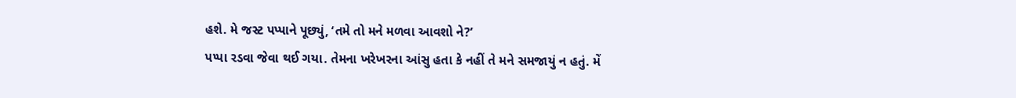હશે. મે જસ્ટ પપ્પાને પૂછ્યું, ‘તમે તો મને મળવા આવશો ને?’
પપ્પા રડવા જેવા થઈ ગયા. તેમના ખરેખરના આંસુ હતા કે નહીં તે મને સમજાયું ન હતું. મેં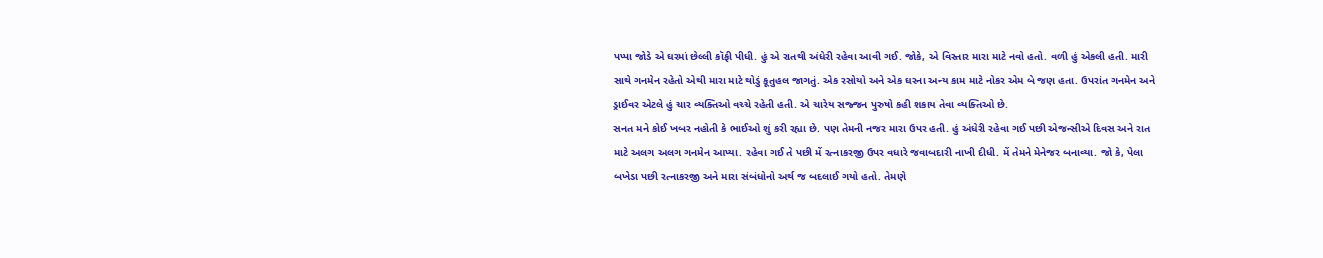પપ્પા જોડે એ ઘરમાં છેલ્લી કૉફી પીધી. હું એ રાતથી અંધેરી રહેવા આવી ગઈ. જોકે, એ વિસ્તાર મારા માટે નવો હતો. વળી હું એકલી હતી. મારી સાથે ગનમેન રહેતો એથી મારા માટે થોડું કૂતુહલ જાગતું. એક રસોયો અને એક ઘરના અન્ય કામ માટે નોકર એમ બે જણ હતા. ઉપરાંત ગનમેન અને ડ્રાઈવર એટલે હું ચાર વ્યક્તિઓ વચ્ચે રહેતી હતી. એ ચારેય સજ્જન પુરુષો કહી શકાય તેવા વ્યક્તિઓ છે.
સનત મને કોઈ ખબર નહોતી કે ભાઈઓ શું કરી રહ્યા છે. પણ તેમની નજર મારા ઉપર હતી. હું અંધેરી રહેવા ગઈ પછી એજન્સીએ દિવસ અને રાત માટે અલગ અલગ ગનમેન આપ્યા. રહેવા ગઈ તે પછી મેં રત્નાકરજી ઉપર વધારે જવાબદારી નાખી દીધી. મેં તેમને મેનેજર બનાવ્યા. જો કે, પેલા બખેડા પછી રત્નાકરજી અને મારા સંબંધોનો અર્થ જ બદલાઈ ગયો હતો. તેમણે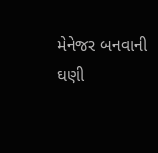મેનેજર બનવાની ઘણી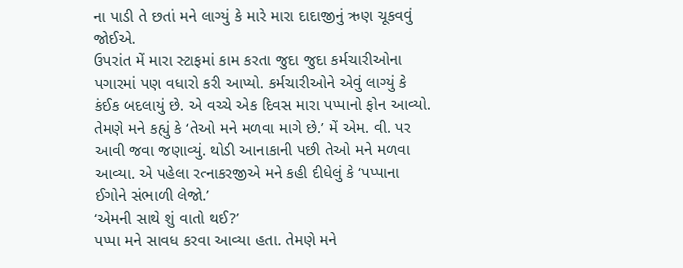ના પાડી તે છતાં મને લાગ્યું કે મારે મારા દાદાજીનું ઋણ ચૂકવવું જોઈએ.
ઉપરાંત મેં મારા સ્ટાફમાં કામ કરતા જુદા જુદા કર્મચારીઓના પગારમાં પણ વધારો કરી આપ્યો. કર્મચારીઓને એવું લાગ્યું કે કંઈક બદલાયું છે. એ વચ્ચે એક દિવસ મારા પપ્પાનો ફોન આવ્યો. તેમણે મને કહ્યું કે ‘તેઓ મને મળવા માગે છે.’ મેં એમ. વી. પર આવી જવા જણાવ્યું. થોડી આનાકાની પછી તેઓ મને મળવા આવ્યા. એ પહેલા રત્નાકરજીએ મને કહી દીધેલું કે ‘પપ્પાના ઈગોને સંભાળી લેજો.’
‘એમની સાથે શું વાતો થઈ?’
પપ્પા મને સાવધ કરવા આવ્યા હતા. તેમણે મને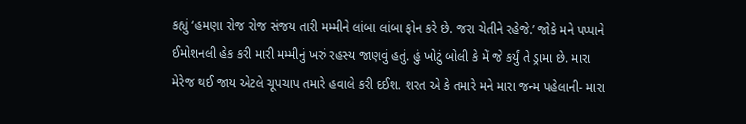કહ્યું ‘હમણા રોજ રોજ સંજય તારી મમ્મીને લાંબા લાંબા ફોન કરે છે. જરા ચેતીને રહેજે.’ જોકે મને પપ્પાને ઈમોશનલી હેક કરી મારી મમ્મીનું ખરું રહસ્ય જાણવું હતું. હું ખોટું બોલી કે મેં જે કર્યું તે ડ્રામા છે. મારા મેરેજ થઈ જાય એટલે ચૂપચાપ તમારે હવાલે કરી દઈશ. શરત એ કે તમારે મને મારા જન્મ પહેલાની- મારા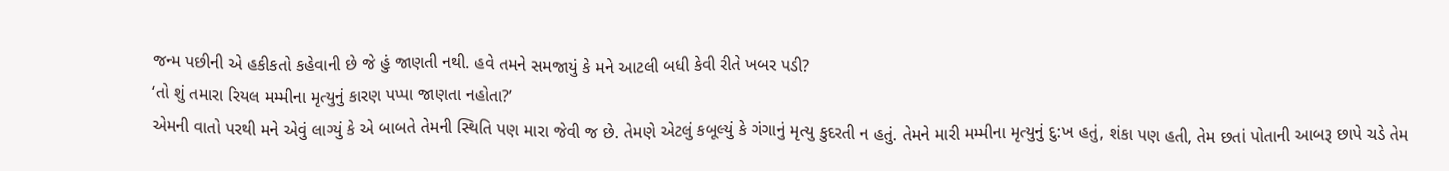જન્મ પછીની એ હકીકતો કહેવાની છે જે હું જાણતી નથી. હવે તમને સમજાયું કે મને આટલી બધી કેવી રીતે ખબર પડી?
‘તો શું તમારા રિયલ મમ્મીના મૃત્યુનું કારણ પપ્પા જાણતા નહોતા?’
એમની વાતો પરથી મને એવું લાગ્યું કે એ બાબતે તેમની સ્થિતિ પણ મારા જેવી જ છે. તેમણે એટલું કબૂલ્યું કે ગંગાનું મૃત્યુ કુદરતી ન હતું. તેમને મારી મમ્મીના મૃત્યુનું દુ:ખ હતું, શંકા પણ હતી, તેમ છતાં પોતાની આબરૂ છાપે ચડે તેમ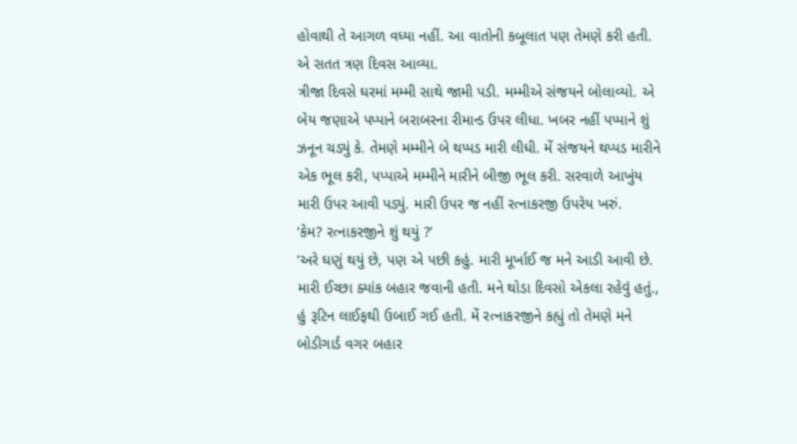હોવાથી તે આગળ વધ્યા નહીં. આ વાતોની કબૂલાત પણ તેમણે કરી હતી. એ સતત ત્રણ દિવસ આવ્યા.
ત્રીજા દિવસે ઘરમાં મમ્મી સાથે જામી પડી. મમ્મીએ સંજયને બોલાવ્યો. એ બેય જણાએ પપ્પાને બરાબરના રીમાન્ડ ઉપર લીધા. ખબર નહીં પપ્પાને શું ઝનૂન ચડ્યું કે. તેમણે મમ્મીને બે થપ્પડ મારી લીધી. મેં સંજયને થપ્પડ મારીને એક ભૂલ કરી, પપ્પાએ મમ્મીને મારીને બીજી ભૂલ કરી. સરવાળે આખુંય મારી ઉપર આવી પડ્યું. મારી ઉપર જ નહીં રત્નાકરજી ઉપરેય ખરું.
‘કેમ? રત્નાકરજીને શું થયું ?’
‘અરે ઘણું થયું છે, પણ એ પછી કહું. મારી મૂર્ખાઈ જ મને આડી આવી છે. મારી ઈચ્છા ક્યાંક બહાર જવાની હતી. મને થોડા દિવસો એકલા રહેવું હતું., હું રૂટિન લાઈફથી ઉબાઈ ગઈ હતી. મેં રત્નાકરજીને કહ્યું તો તેમણે મને બોડીગાર્ડ વગર બહાર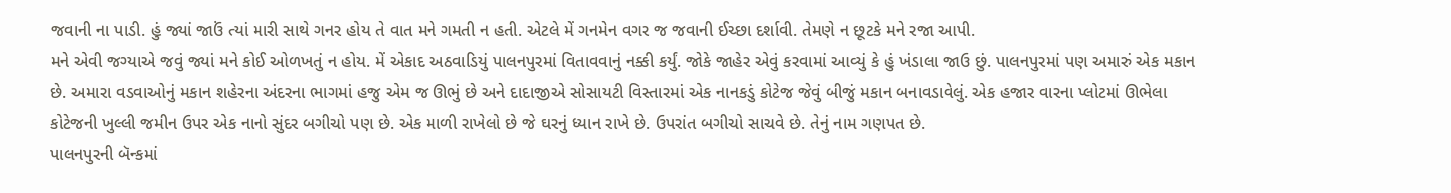જવાની ના પાડી. હું જ્યાં જાઉં ત્યાં મારી સાથે ગનર હોય તે વાત મને ગમતી ન હતી. એટલે મેં ગનમેન વગર જ જવાની ઈચ્છા દર્શાવી. તેમણે ન છૂટકે મને રજા આપી.
મને એવી જગ્યાએ જવું જ્યાં મને કોઈ ઓળખતું ન હોય. મેં એકાદ અઠવાડિયું પાલનપુરમાં વિતાવવાનું નક્કી કર્યું. જોકે જાહેર એવું કરવામાં આવ્યું કે હું ખંડાલા જાઉ છું. પાલનપુરમાં પણ અમારું એક મકાન છે. અમારા વડવાઓનું મકાન શહેરના અંદરના ભાગમાં હજુ એમ જ ઊભું છે અને દાદાજીએ સોસાયટી વિસ્તારમાં એક નાનકડું કોટેજ જેવું બીજું મકાન બનાવડાવેલું. એક હજાર વારના પ્લોટમાં ઊભેલા કોટેજની ખુલ્લી જમીન ઉપર એક નાનો સુંદર બગીચો પણ છે. એક માળી રાખેલો છે જે ઘરનું ધ્યાન રાખે છે. ઉપરાંત બગીચો સાચવે છે. તેનું નામ ગણપત છે.
પાલનપુરની બૅન્કમાં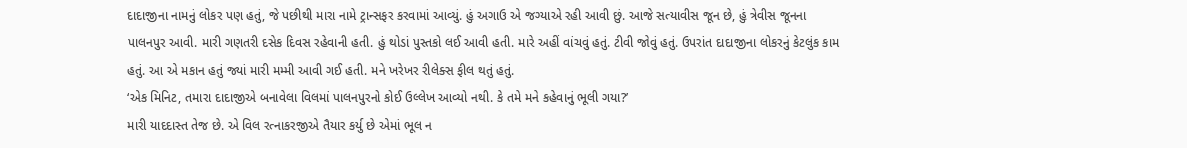દાદાજીના નામનું લોકર પણ હતું, જે પછીથી મારા નામે ટ્રાન્સફર કરવામાં આવ્યું. હું અગાઉ એ જગ્યાએ રહી આવી છું. આજે સત્યાવીસ જૂન છે, હું ત્રેવીસ જૂનના પાલનપુર આવી. મારી ગણતરી દસેક દિવસ રહેવાની હતી. હું થોડાં પુસ્તકો લઈ આવી હતી. મારે અહીં વાંચવું હતું. ટીવી જોવું હતું. ઉપરાંત દાદાજીના લોકરનું કેટલુંક કામ હતું. આ એ મકાન હતું જ્યાં મારી મમ્મી આવી ગઈ હતી. મને ખરેખર રીલેક્સ ફીલ થતું હતું.
‘એક મિનિટ, તમારા દાદાજીએ બનાવેલા વિલમાં પાલનપુરનો કોઈ ઉલ્લેખ આવ્યો નથી. કે તમે મને કહેવાનું ભૂલી ગયા?’
મારી યાદદાસ્ત તેજ છે. એ વિલ રત્નાકરજીએ તૈયાર કર્યુ છે એમાં ભૂલ ન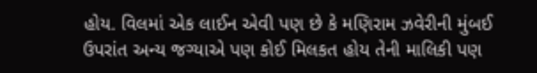હોય. વિલમાં એક લાઈન એવી પણ છે કે મણિરામ ઝવેરીની મુંબઈ ઉપરાંત અન્ય જગ્યાએ પણ કોઈ મિલકત હોય તેની માલિકી પણ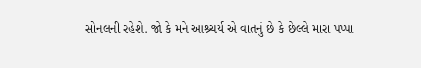સોનલની રહેશે. જો કે મને આશ્ર્ચર્ય એ વાતનું છે કે છેલ્લે મારા પપ્પા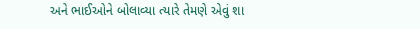અને ભાઈઓને બોલાવ્યા ત્યારે તેમણે એવું શા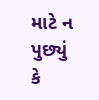માટે ન પુછ્યું કે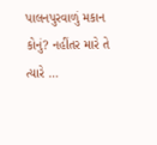પાલનપુરવાળું મકાન કોનું? નહીંતર મારે તે ત્યારે …